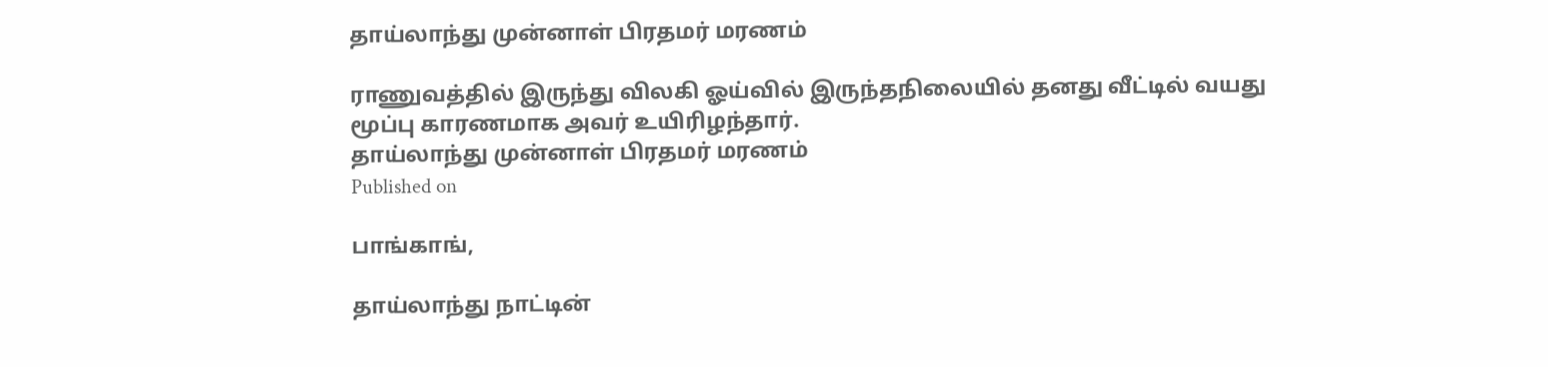தாய்லாந்து முன்னாள் பிரதமர் மரணம்

ராணுவத்தில் இருந்து விலகி ஓய்வில் இருந்தநிலையில் தனது வீட்டில் வயது மூப்பு காரணமாக அவர் உயிரிழந்தார்.
தாய்லாந்து முன்னாள் பிரதமர் மரணம்
Published on

பாங்காங்,

தாய்லாந்து நாட்டின்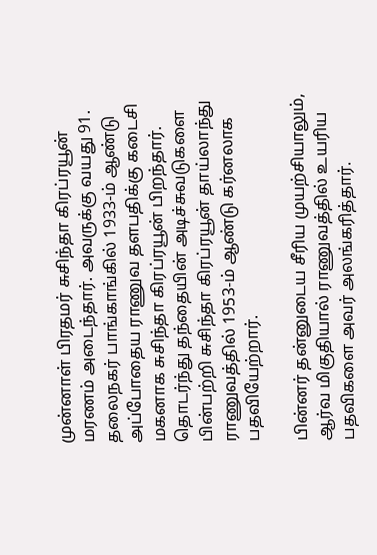முன்னாள் பிரதமர் சுசிந்தா கிரப்ரயூன் மரணம் அடைந்தார். அவருக்கு வயது 91. தலைநகர் பாங்காங்கில் 1933-ம் ஆண்டு அப்போதைய ராணுவ தளபதிக்கு கடைசி மகனாக சுசிந்தா கிரப்ரயூன் பிறந்தார். தொடர்ந்து தந்தையின் அடிச்சுவடுகளை பின்பற்றி சுசிந்தா கிரப்ரயூன் தாய்லாந்து ராணுவத்தில் 1953-ம் ஆண்டு கர்னலாக பதவியேற்றார்.

பின்னர் தன்னுடைய சீரிய முயற்சியாலும், ஆர்வ மிகுதியால் ராணுவத்தில் உயரிய பதவிகளை அவர் அலங்கரித்தார்.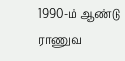1990-ம் ஆண்டு ராணுவ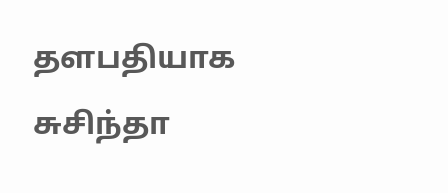தளபதியாக சுசிந்தா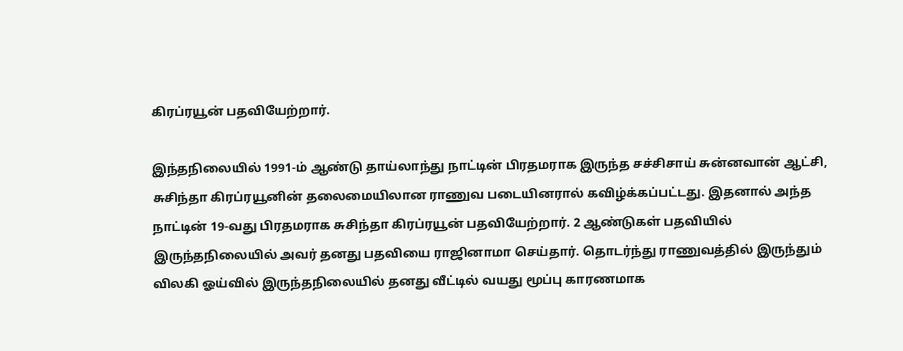கிரப்ரயூன் பதவியேற்றார்.

இந்தநிலையில் 1991-ம் ஆண்டு தாய்லாந்து நாட்டின் பிரதமராக இருந்த சச்சிசாய் சுன்னவான் ஆட்சி, சுசிந்தா கிரப்ரயூனின் தலைமையிலான ராணுவ படையினரால் கவிழ்க்கப்பட்டது. இதனால் அந்த நாட்டின் 19-வது பிரதமராக சுசிந்தா கிரப்ரயூன் பதவியேற்றார். 2 ஆண்டுகள் பதவியில் இருந்தநிலையில் அவர் தனது பதவியை ராஜினாமா செய்தார். தொடர்ந்து ராணுவத்தில் இருந்தும் விலகி ஓய்வில் இருந்தநிலையில் தனது வீட்டில் வயது மூப்பு காரணமாக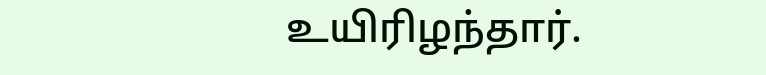உயிரிழந்தார்.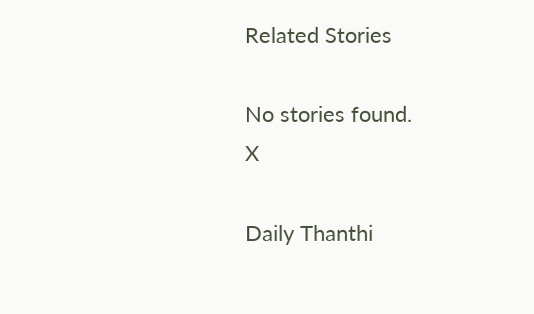Related Stories

No stories found.
X

Daily Thanthi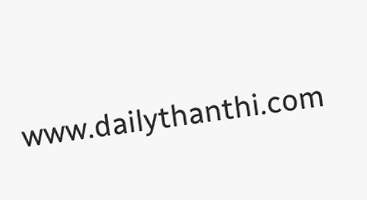www.dailythanthi.com